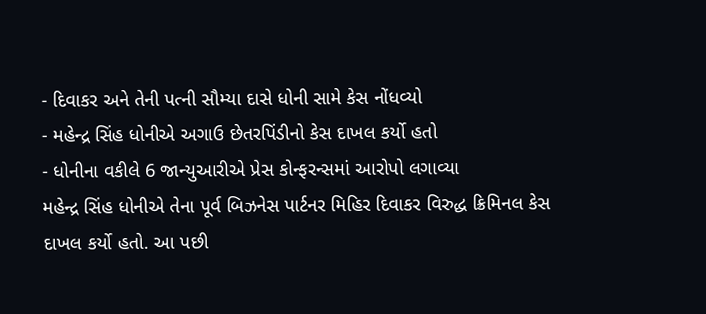- દિવાકર અને તેની પત્ની સૌમ્યા દાસે ધોની સામે કેસ નોંધવ્યો
- મહેન્દ્ર સિંહ ધોનીએ અગાઉ છેતરપિંડીનો કેસ દાખલ કર્યો હતો
- ધોનીના વકીલે 6 જાન્યુઆરીએ પ્રેસ કોન્ફરન્સમાં આરોપો લગાવ્યા
મહેન્દ્ર સિંહ ધોનીએ તેના પૂર્વ બિઝનેસ પાર્ટનર મિહિર દિવાકર વિરુદ્ધ ક્રિમિનલ કેસ દાખલ કર્યો હતો. આ પછી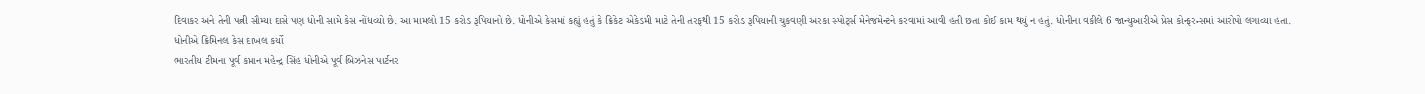દિવાકર અને તેની પત્ની સૌમ્યા દાસે પણ ધોની સામે કેસ નોંધવ્યો છે. આ મામલો 15 કરોડ રૂપિયાનો છે. ધોનીએ કેસમાં કહ્યું હતું કે ક્રિકેટ એકેડમી માટે તેની તરફથી 15 કરોડ રૂપિયાની ચુકવણી અરકા સ્પોર્ટ્સ મેનેજમેન્ટને કરવામાં આવી હતી છતા કોઈ કામ થયું ન હતું. ધોનીના વકીલે 6 જાન્યુઆરીએ પ્રેસ કોન્ફરન્સમાં આરોપો લગાવ્યા હતા.
ધોનીએ ક્રિમિનલ કેસ દાખલ કર્યો
ભારતીય ટીમના પૂર્વ કપ્તાન મહેન્દ્ર સિંહ ધોનીએ પૂર્વ બિઝનેસ પાર્ટનર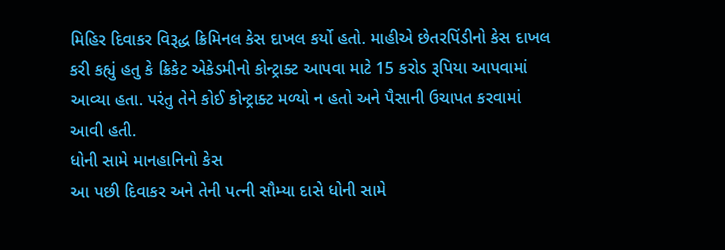મિહિર દિવાકર વિરૂદ્ધ ક્રિમિનલ કેસ દાખલ કર્યો હતો. માહીએ છેતરપિંડીનો કેસ દાખલ કરી કહ્યું હતુ કે ક્રિકેટ એકેડમીનો કોન્ટ્રાક્ટ આપવા માટે 15 કરોડ રૂપિયા આપવામાં આવ્યા હતા. પરંતુ તેને કોઈ કોન્ટ્રાક્ટ મળ્યો ન હતો અને પૈસાની ઉચાપત કરવામાં આવી હતી.
ધોની સામે માનહાનિનો કેસ
આ પછી દિવાકર અને તેની પત્ની સૌમ્યા દાસે ધોની સામે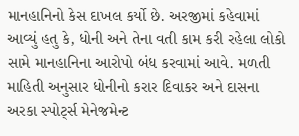માનહાનિનો કેસ દાખલ કર્યો છે. અરજીમાં કહેવામાં આવ્યું હતુ કે, ધોની અને તેના વતી કામ કરી રહેલા લોકો સામે માનહાનિના આરોપો બંધ કરવામાં આવે. મળતી માહિતી અનુસાર ધોનીનો કરાર દિવાકર અને દાસના અરકા સ્પોર્ટ્સ મેનેજમેન્ટ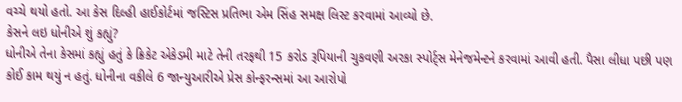વચ્ચે થયો હતો. આ કેસ દિલ્હી હાઈકોર્ટમાં જસ્ટિસ પ્રતિભા એમ સિંહ સમક્ષ લિસ્ટ કરવામાં આવ્યો છે.
કેસને લઇ ધોનીએ શું કહ્યું?
ધોનીએ તેના કેસમાં કહ્યું હતું કે ક્રિકેટ એકેડમી માટે તેની તરફથી 15 કરોડ રૂપિયાની ચુકવણી અરકા સ્પોર્ટ્સ મેનેજમેન્ટને કરવામાં આવી હતી. પૈસા લીધા પછી પણ કોઈ કામ થયું ન હતું. ધોનીના વકીલે 6 જાન્યુઆરીએ પ્રેસ કોન્ફરન્સમાં આ આરોપો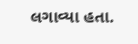લગાવ્યા હતા.